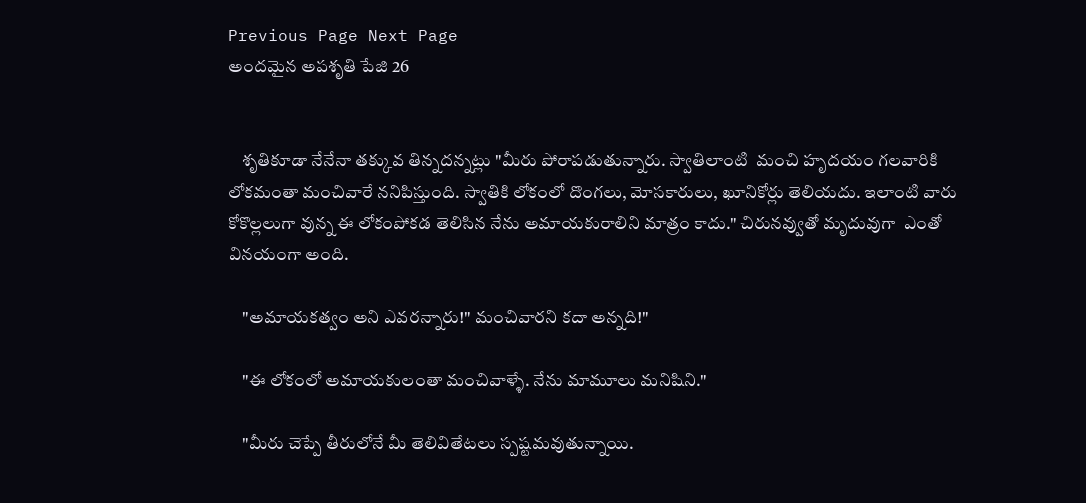Previous Page Next Page
అందమైన అపశృతి పేజి 26


    శృతికూడా నేనేనా తక్కువ తిన్నదన్నట్లు "మీరు పోరాపడుతున్నారు. స్వాతిలాంటి  మంచి హృదయం గలవారికి లోకమంతా మంచివారే ననిపిస్తుంది. స్వాతికి లోకంలో దొంగలు, మోసకారులు, ఖూనికోర్లు తెలియదు. ఇలాంటి వారు కోకొల్లలుగా వున్న ఈ లోకంపోకడ తెలిసిన నేను అమాయకురాలిని మాత్రం కాదు." చిరునవ్వుతో మృదువుగా  ఎంతో వినయంగా అంది.

    "అమాయకత్వం అని ఎవరన్నారు!" మంచివారని కదా అన్నది!"

    "ఈ లోకంలో అమాయకులంతా మంచివాళ్ళే. నేను మామూలు మనిషిని."

    "మీరు చెప్పే తీరులోనే మీ తెలివితేటలు స్పష్టమవుతున్నాయి.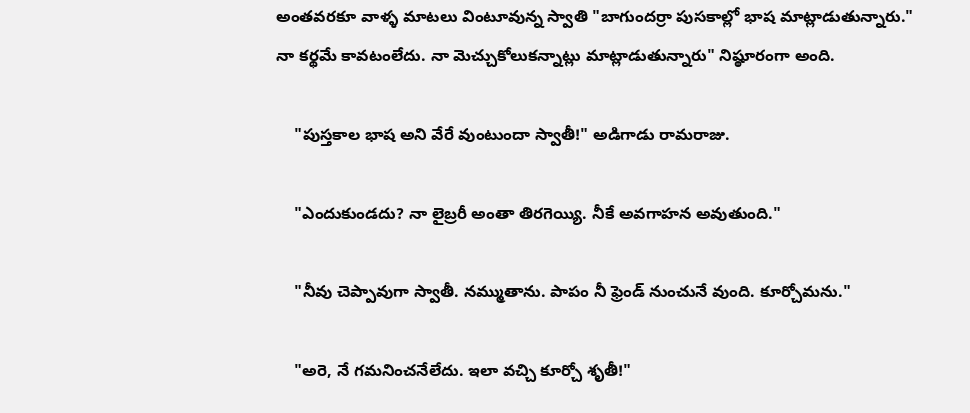అంతవరకూ వాళ్ళ మాటలు వింటూవున్న స్వాతి "బాగుందర్రా పుసకాల్లో భాష మాట్లాడుతున్నారు." నా కర్థమే కావటంలేదు. నా మెచ్చుకోలుకన్నాట్లు మాట్లాడుతున్నారు" నిష్ఠూరంగా అంది.

    "పుస్తకాల భాష అని వేరే వుంటుందా స్వాతీ!" అడిగాడు రామరాజు.

    "ఎందుకుండదు? నా లైబ్రరీ అంతా తిరగెయ్యి. నీకే అవగాహన అవుతుంది."

    "నీవు చెప్పావుగా స్వాతీ. నమ్ముతాను. పాపం నీ ఫ్రెండ్ నుంచునే వుంది. కూర్చోమను."

    "అరె, నే గమనించనేలేదు. ఇలా వచ్చి కూర్చో శృతీ!"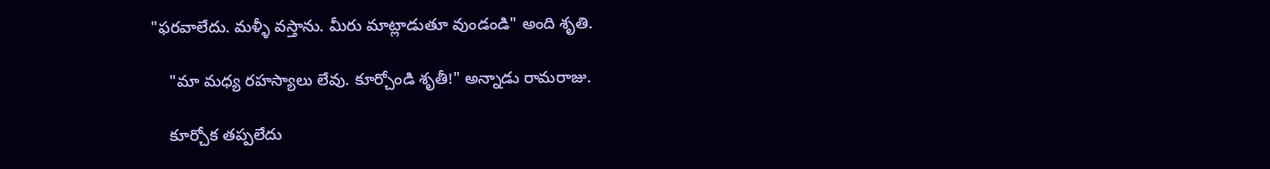"ఫరవాలేదు. మళ్ళీ వస్తాను. మీరు మాట్లాడుతూ వుండండి" అంది శృతి.

    "మా మధ్య రహస్యాలు లేవు. కూర్చోండి శృతీ!" అన్నాడు రామరాజు.

    కూర్చోక తప్పలేదు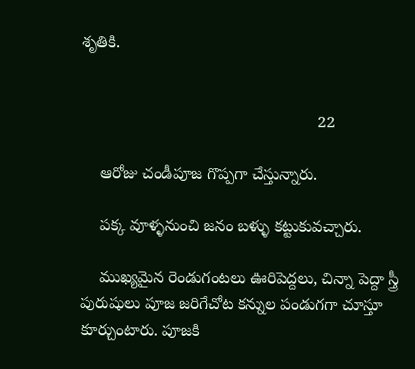శృతికి.


                                                    22

    ఆరోజు చండీపూజ గొప్పగా చేస్తున్నారు.

    పక్క వూళ్ళనుంచి జనం బళ్ళు కట్టుకువచ్చారు.

    ముఖ్యమైన రెండుగంటలు ఊరిపెద్దలు, చిన్నా పెద్దా స్త్రీ పురుషులు పూజ జరిగేచోట కన్నుల పండుగగా చూస్తూ కూర్చుంటారు. పూజకి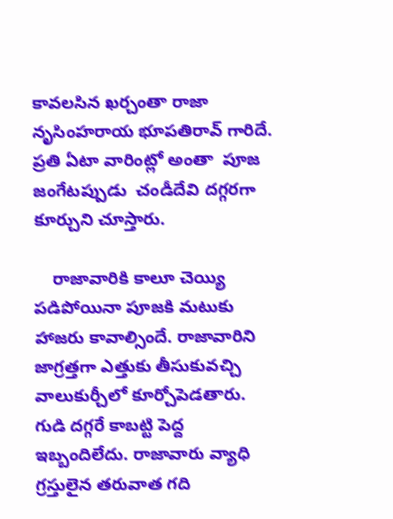కావలసిన ఖర్చంతా రాజా నృసింహరాయ భూపతిరావ్ గారిదే. ప్రతి ఏటా వారింట్లో అంతా  పూజ జంగేటప్పుడు  చండీదేవి దగ్గరగా కూర్చుని చూస్తారు.

    రాజావారికి కాలూ చెయ్యి పడిపోయినా పూజకి మటుకు హాజరు కావాల్సిందే. రాజావారిని జాగ్రత్తగా ఎత్తుకు తీసుకువచ్చి వాలుకుర్చీలో కూర్చోపెడతారు. గుడి దగ్గరే కాబట్టి పెద్ద ఇబ్బందిలేదు. రాజావారు వ్యాధి గ్రస్తులైన తరువాత గది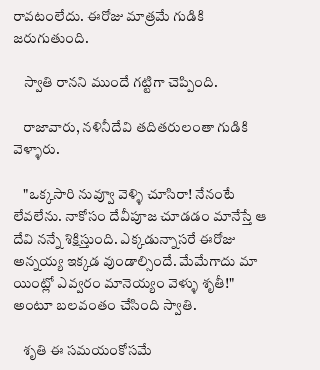రావటంలేదు. ఈరోజు మాత్రమే గుడికి జరుగుతుంది.

    స్వాతి రానని ముందే గట్టిగా చెప్పింది.

    రాజావారు, నళినీదేవి తదితరులంతా గుడికి వెళ్ళారు.

    "ఒక్కసారి నువ్వూ వెళ్ళి చూసిరా! నేనంటే లేవలేను. నాకోసం దేవీపూజ చూడడం మానేస్తే ఆ దేవి నన్నే శిక్షిస్తుంది. ఎక్కడున్నాసరే ఈరోజు అన్నయ్య ఇక్కడ వుండాల్సిందే. మేమేగాదు మా యింట్లో ఎవ్వరం మానెయ్యం వెళ్ళు శృతీ!" అంటూ బలవంతం చేసింది స్వాతి.

    శృతి ఈ సమయంకోసమే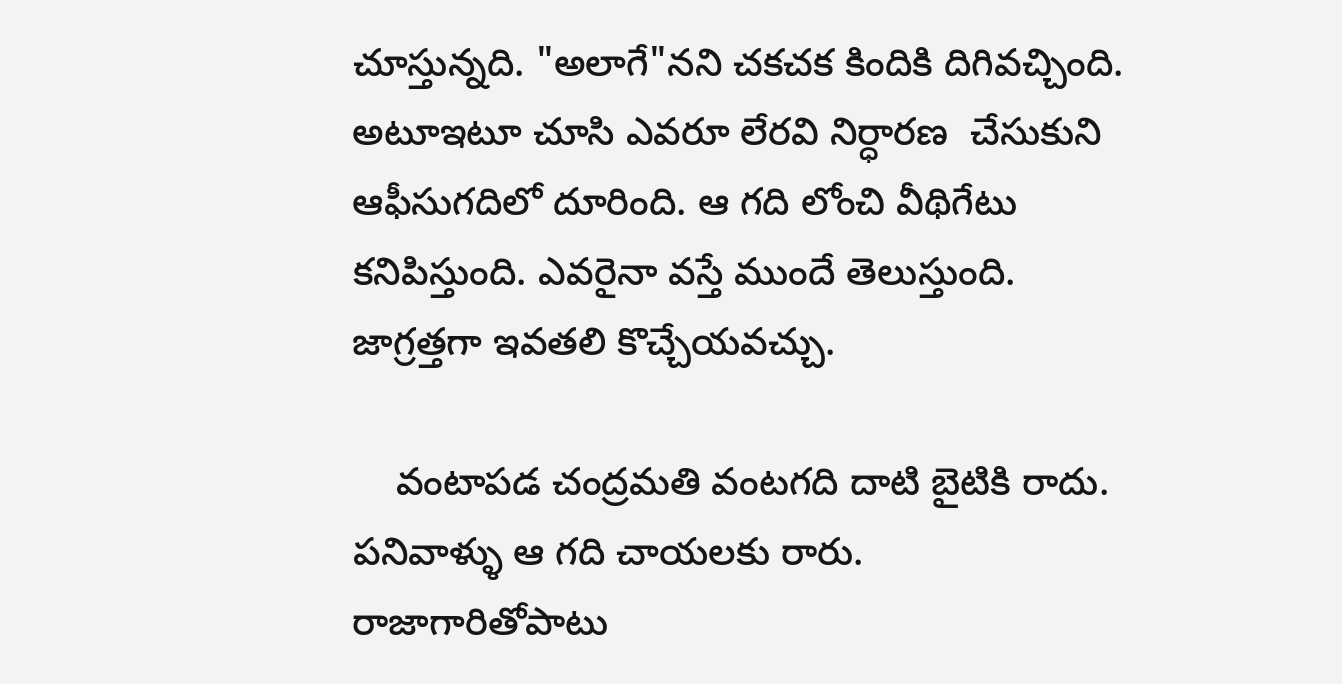చూస్తున్నది. "అలాగే"నని చకచక కిందికి దిగివచ్చింది. అటూఇటూ చూసి ఎవరూ లేరవి నిర్ధారణ  చేసుకుని ఆఫీసుగదిలో దూరింది. ఆ గది లోంచి వీథిగేటు కనిపిస్తుంది. ఎవరైనా వస్తే ముందే తెలుస్తుంది. జాగ్రత్తగా ఇవతలి కొచ్చేయవచ్చు.

    వంటాపడ చంద్రమతి వంటగది దాటి బైటికి రాదు. పనివాళ్ళు ఆ గది చాయలకు రారు. రాజాగారితోపాటు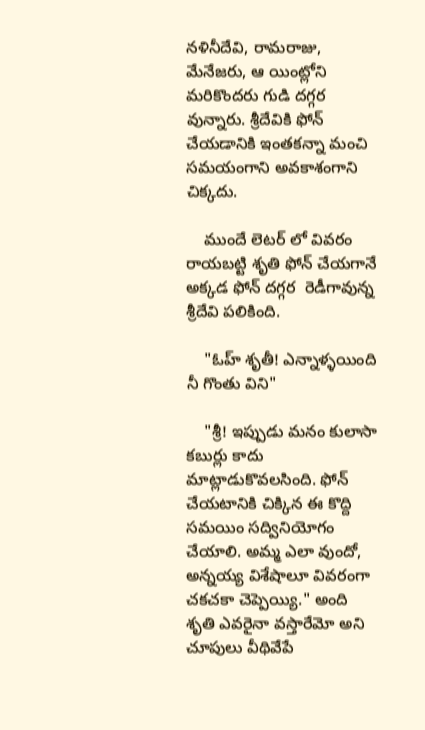నళినీదేవి, రామరాజు, మేనేజరు, ఆ యింట్లోని మరికొందరు గుడి దగ్గర వున్నారు. శ్రీదేవికి ఫోన్ చేయడానికి ఇంతకన్నా మంచి సమయంగాని అవకాశంగాని చిక్కదు.

    ముందే లెటర్ లో వివరం రాయబట్టి శృతి ఫోన్ చేయగానే అక్కడ ఫోన్ దగ్గర  రెడీగావున్న శ్రీదేవి పలికింది.

    "ఓహ్ శృతీ! ఎన్నాళ్ళయింది నీ గొంతు విని"

    "శ్రీ! ఇప్పుడు మనం కులాసా కబుర్లు కాదు మాట్లాడుకొవలసింది. ఫోన్ చేయటానికి చిక్కిన ఈ కొద్ది సమయిం సద్వినియోగం చేయాలి. అమ్మ ఎలా వుందో, అన్నయ్య విశేషాలూ వివరంగా చకచకా చెప్పెయ్యి." అంది శృతి ఎవరైనా వస్తారేమో అని చూపులు వీథివేపే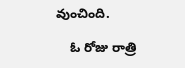వుంచింది.

    ఓ రోజు రాత్రి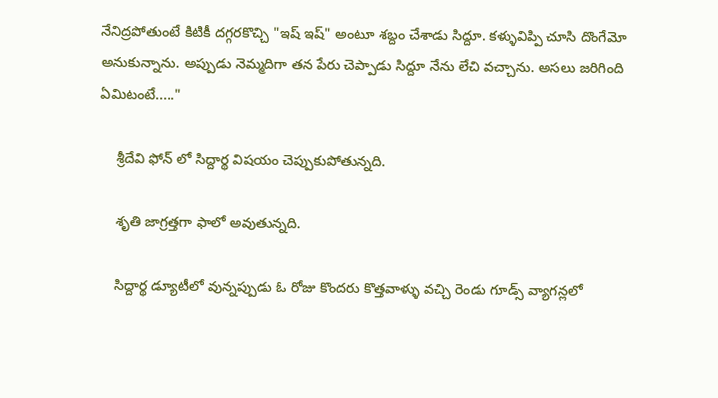నేనిద్రపోతుంటే కిటికీ దగ్గరకొచ్చి "ఇష్ ఇష్" అంటూ శబ్దం చేశాడు సిద్దూ. కళ్ళువిప్పి చూసి దొంగేమో అనుకున్నాను. అప్పుడు నెమ్మదిగా తన పేరు చెప్పాడు సిద్దూ నేను లేచి వచ్చాను. అసలు జరిగింది ఏమిటంటే....."

    శ్రీదేవి ఫోన్ లో సిద్దార్థ విషయం చెప్పుకుపోతున్నది.

    శృతి జాగ్రత్తగా ఫాలో అవుతున్నది.

    సిద్దార్థ డ్యూటీలో వున్నప్పుడు ఓ రోజు కొందరు కొత్తవాళ్ళు వచ్చి రెండు గూడ్స్ వ్యాగన్లలో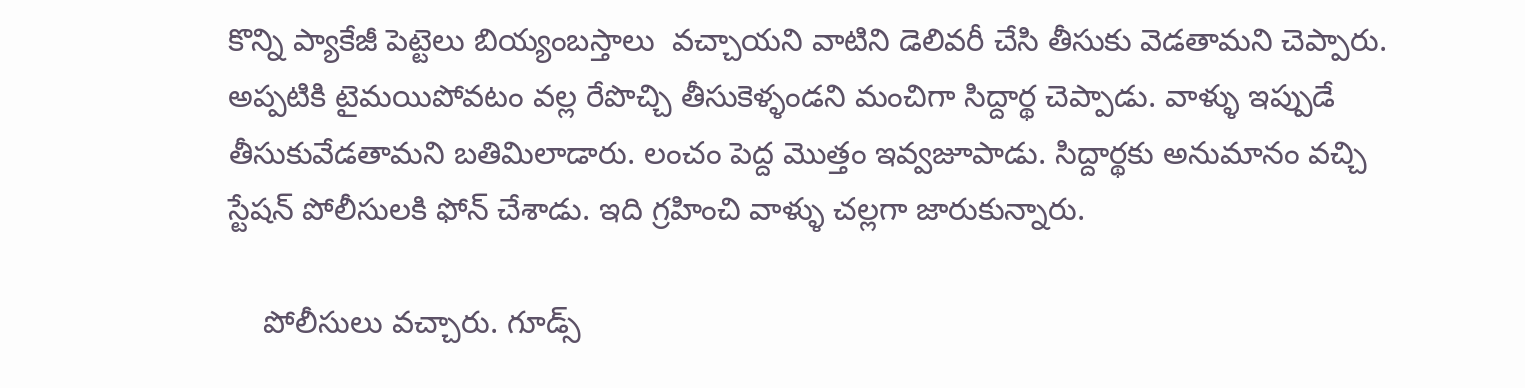కొన్ని ప్యాకేజీ పెట్టెలు బియ్యంబస్తాలు  వచ్చాయని వాటిని డెలివరీ చేసి తీసుకు వెడతామని చెప్పారు. అప్పటికి టైమయిపోవటం వల్ల రేపొచ్చి తీసుకెళ్ళండని మంచిగా సిద్దార్థ చెప్పాడు. వాళ్ళు ఇప్పుడే తీసుకువేడతామని బతిమిలాడారు. లంచం పెద్ద మొత్తం ఇవ్వజూపాడు. సిద్దార్థకు అనుమానం వచ్చి స్టేషన్ పోలీసులకి ఫోన్ చేశాడు. ఇది గ్రహించి వాళ్ళు చల్లగా జారుకున్నారు.

    పోలీసులు వచ్చారు. గూడ్స్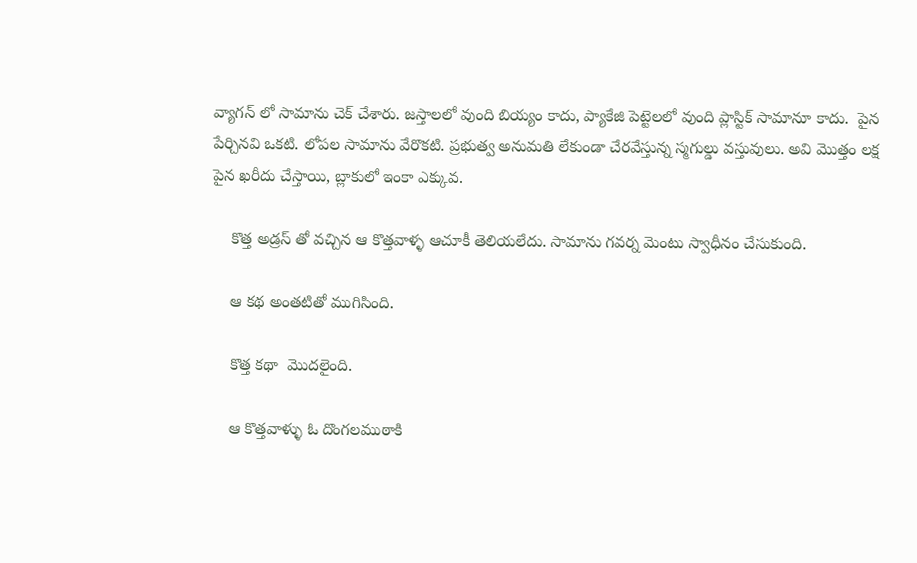వ్యాగన్ లో సామాను చెక్ చేశారు. జస్తాలలో వుంది బియ్యం కాదు, ప్యాకేజి పెట్టెలలో వుంది ప్లాస్టిక్ సామానూ కాదు.  పైన పేర్చినవి ఒకటి. లోపల సామాను వేరొకటి. ప్రభుత్వ అనుమతి లేకుండా చేరవేస్తున్న స్మగుల్డు వస్తువులు. అవి మొత్తం లక్ష పైన ఖరీదు చేస్తాయి, బ్లాకులో ఇంకా ఎక్కువ.

    కొత్త అడ్రస్ తో వచ్చిన ఆ కొత్తవాళ్ళ ఆచూకీ తెలియలేదు. సామాను గవర్న మెంటు స్వాధీనం చేసుకుంది.

    ఆ కథ అంతటితో ముగిసింది.

    కొత్త కథా  మొదలైంది.

    ఆ కొత్తవాళ్ళు ఓ దొంగలముఠాకి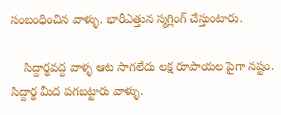సంబంధించిన వాళ్ళు. భారీఎత్తున స్మగ్లింగ్ చేస్తుంటారు.

    సిద్దార్థవద్ద వాళ్ళ ఆట సాగలేదు లక్ష రూపాయల పైగా నష్టం. సిద్దార్థ మీద పగబట్టారు వాళ్ళు.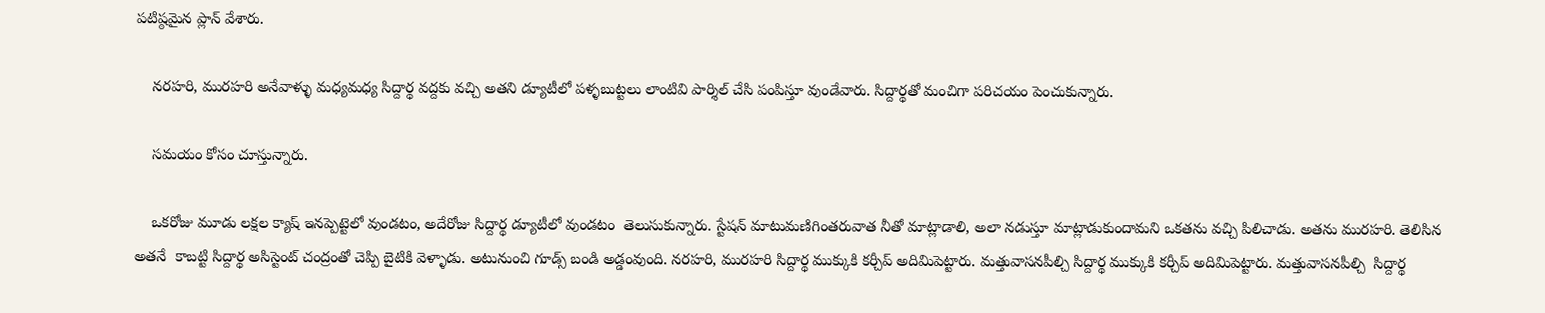పటిష్ఠమైన ప్లాన్ వేశారు.

    నరహరి, మురహరి అనేవాళ్ళు మధ్యమధ్య సిద్దార్థ వద్దకు వచ్చి అతని డ్యూటీలో పళ్ళబుట్టలు లాంటివి పార్శిల్ చేసి పంపిస్తూ వుండేవారు. సిద్దార్థతో మంచిగా పరిచయం పెంచుకున్నారు.

    సమయం కోసం చూస్తున్నారు.

    ఒకరోజు మూడు లక్షల క్యాష్ ఇనప్పెట్టెలో వుండటం, అదేరోజు సిద్దార్థ డ్యూటీలో వుండటం  తెలుసుకున్నారు. స్టేషన్ మాటుమణిగింతరువాత నీతో మాట్లాడాలి, అలా నడుస్తూ మాట్లాడుకుందామని ఒకతను వచ్చి పిలిచాడు. అతను మురహరి. తెలిసిన అతనే  కాబట్టి సిద్దార్థ అసిస్టెంట్ చంద్రంతో చెప్పి బైటికి వెళ్ళాడు. అటునుంచి గూడ్స్ బండి అడ్డంవుంది. నరహరి, మురహరి సిద్దార్థ ముక్కుకి కర్చీప్ అదిమిపెట్టారు. మత్తువాసనపీల్చి సిద్దార్థ ముక్కుకి కర్చీప్ అదిమిపెట్టారు. మత్తువాసనపీల్చి  సిద్దార్థ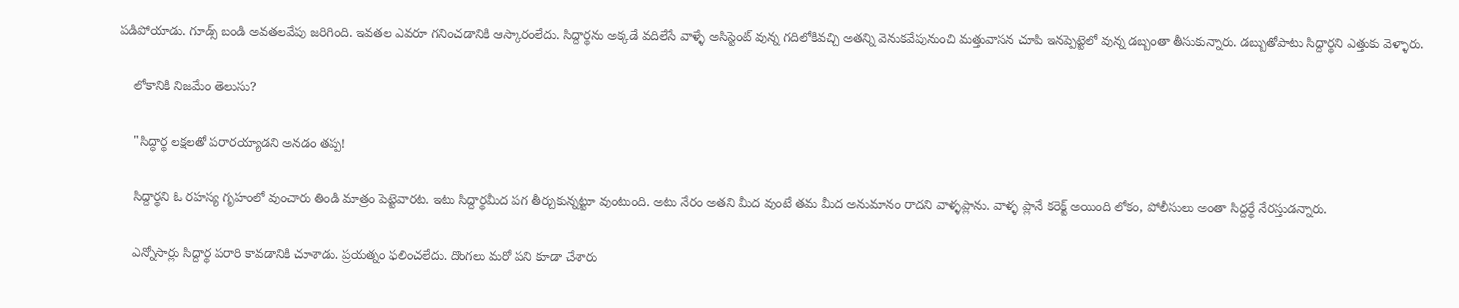పడిపోయాడు. గూడ్స్ బండి అవతలవేపు జరిగింది. ఇవతల ఎవరూ గనించడానికి ఆస్కారంలేదు. సిద్దార్థను అక్కడే వదిలేసే వాళ్ళే అసిస్టెంట్ వున్న గదిలోకివచ్చి అతన్ని వెనుకవేపునుంచి మత్తువాసన చూపి ఇనప్పెట్టెలో వున్న డబ్బంతా తీసుకున్నారు. డబ్బుతోపాటు సిద్దార్థని ఎత్తుకు వెళ్ళారు.

    లోకానికి నిజమేం తెలుసు?

    "సిద్ధార్థ లక్షలతో పరారయ్యాడని అనడం తప్ప!

    సిద్దార్థని ఓ రహస్య గృహంలో వుంచారు తిండి మాత్రం పెట్టెవారట. ఇటు సిద్దార్థమీద పగ తీర్చుకున్నట్టూ వుంటుంది. అటు నేరం అతని మీద వుంటే తమ మీద అనుమానం రాదని వాళ్ళప్లాను. వాళ్ళ ప్లానే కరెక్ట్ అయింది లోకం, పోలీసులు అంతా సిద్దర్థే నేరస్తుడన్నారు.

    ఎన్నోసార్లు సిద్దార్థ పరారి కావడానికి చూశాడు. ప్రయత్నం ఫలించలేదు. దొంగలు మరో పని కూడా చేశారు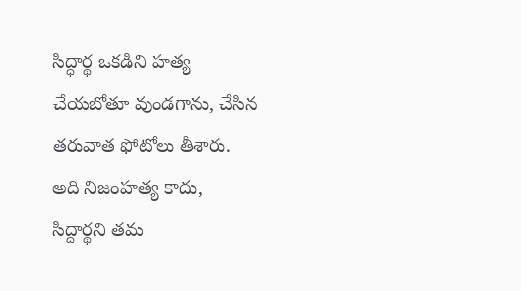సిద్ధార్థ ఒకడిని హత్య చేయబోతూ వుండగాను, చేసిన తరువాత ఫోటోలు తీశారు. అది నిజంహత్య కాదు, సిద్దార్థని తమ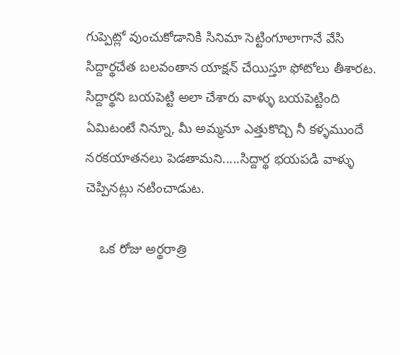గుప్పెట్లో వుంచుకోడానికి సినిమా సెట్టింగూలాగానే వేసి సిద్దార్థచేత బలవంతాన యాక్షన్ చేయిస్తూ ఫోటోలు తీశారట. సిద్దార్థని బయపెట్టి అలా చేశారు వాళ్ళు బయపెట్టింది ఏమిటంటే నిన్నూ, మీ అమ్మనూ ఎత్తుకొచ్చి నీ కళ్ళముందే నరకయాతనలు పెడతామని.....సిద్దార్థ భయపడి వాళ్ళు చెప్పినట్లు నటించాడుట.

    ఒక రోజు అర్థరాత్రి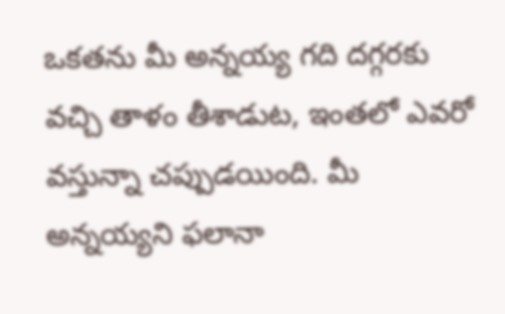ఒకతను మీ అన్నయ్య గది దగ్గరకు వచ్చి తాళం తీశాడుట, ఇంతలో ఎవరో వస్తున్నా చప్పుడయింది. మీ అన్నయ్యని ఫలానా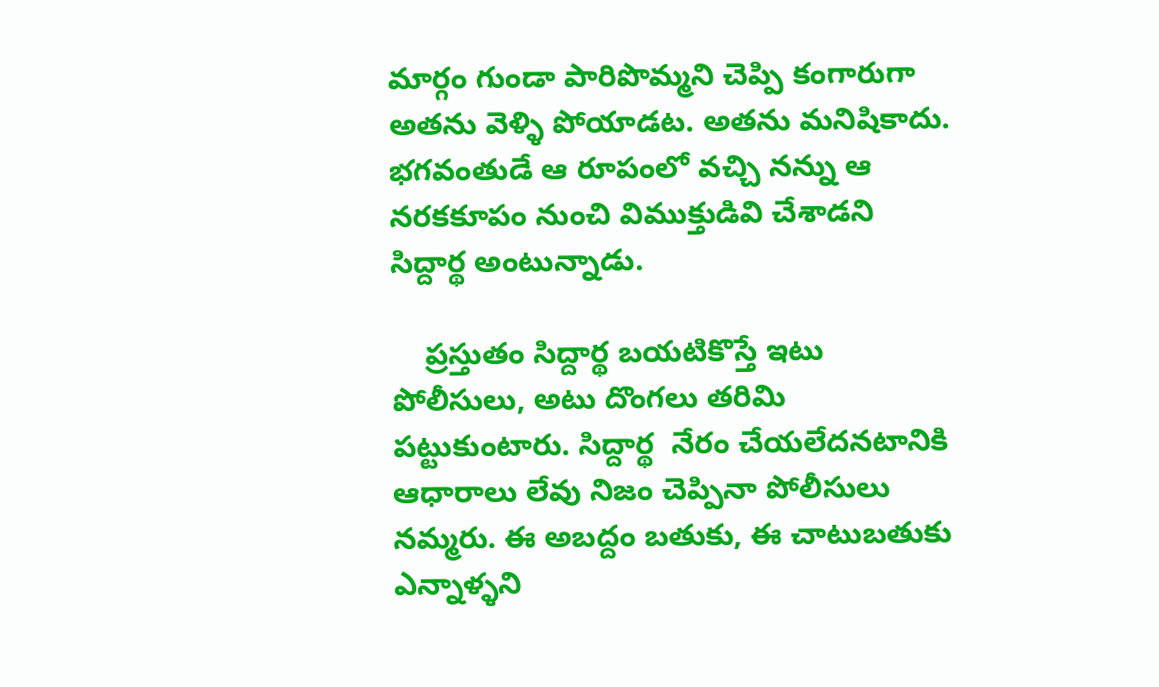మార్గం గుండా పారిపొమ్మని చెప్పి కంగారుగా అతను వెళ్ళి పోయాడట. అతను మనిషికాదు. భగవంతుడే ఆ రూపంలో వచ్చి నన్ను ఆ నరకకూపం నుంచి విముక్తుడివి చేశాడని సిద్దార్థ అంటున్నాడు.

    ప్రస్తుతం సిద్దార్థ బయటికొస్తే ఇటు పోలీసులు, అటు దొంగలు తరిమి పట్టుకుంటారు. సిద్దార్థ  నేరం చేయలేదనటానికి ఆధారాలు లేవు నిజం చెప్పినా పోలీసులు నమ్మరు. ఈ అబద్దం బతుకు, ఈ చాటుబతుకు ఎన్నాళ్ళని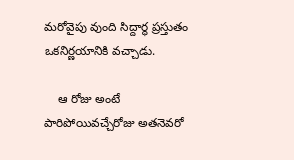మరోవైపు వుంది సిద్దార్థ ప్రస్తుతం ఒకనిర్ణయానికి వచ్చాడు.

    ఆ రోజు అంటే పారిపోయివచ్చేరోజు అతనెవరో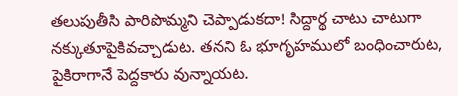తలుపుతీసి పారిపొమ్మని చెప్పాడుకదా! సిద్దార్థ చాటు చాటుగా  నక్కుతూపైకివచ్చాడుట. తనని ఓ భూగృహములో బంధించారుట, పైకిరాగానే పెద్దకారు వున్నాయట.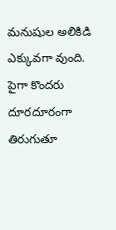మనుషుల అలికిడి ఎక్కువగా వుంది. పైగా కొందరు దూరదూరంగా తిరుగుతూ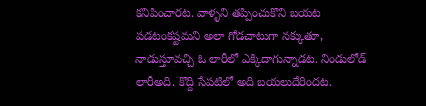కనిపించారట. వాళ్ళని తప్పించుకొని బయట పడటంకష్టమని అలా గోడచాటుగా నక్కుతూ, నాడుస్తూవచ్చి ఓ లారీలో ఎక్కిదాగున్నాడట. నిండులోడ్ లారీఅది. కొద్ది సేపటిలో అది బయలుదేరిందట.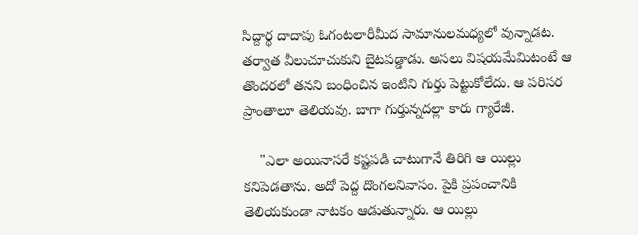సిద్దార్థ దాదాపు ఓగంటలారీమీద సామానులమధ్యలో వున్నాడట. తర్వాత వీలుచూచుకుని బైటపడ్డాడు. అసలు విషయమేమిటంటే ఆ తొందరలో తనని బంధించిన ఇంటిని గుర్తు పెట్టుకోలేదు. ఆ పరిసర ప్రాంతాలూ తెలియవు. బాగా గుర్తున్నదల్లా కారు గ్యారేజీ.

    "ఎలా అయినాసరే కష్టపడి చాటుగానే తిరిగి ఆ యిల్లు కనిపెడతాను. అదో పెద్ద దొంగలనివాసం. పైకి ప్రపంచానికి తెలియకుండా నాటకం ఆడుతున్నారు. ఆ యిల్లు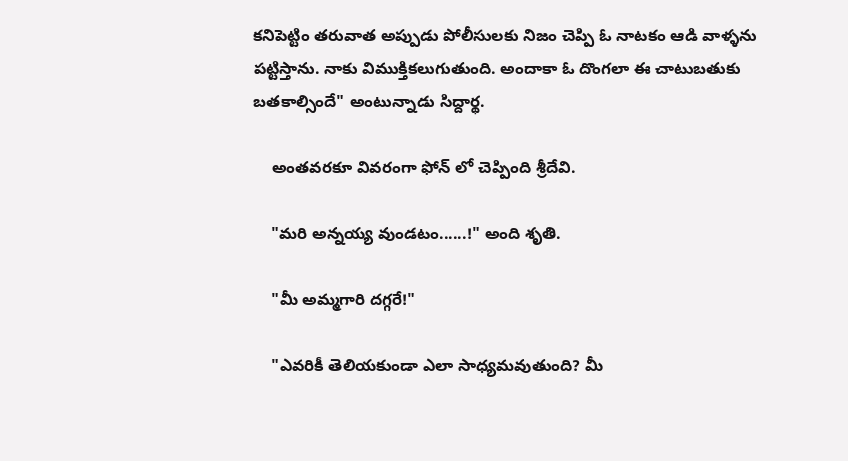కనిపెట్టిం తరువాత అప్పుడు పోలీసులకు నిజం చెప్పి ఓ నాటకం ఆడి వాళ్ళను పట్టిస్తాను. నాకు విముక్తికలుగుతుంది. అందాకా ఓ దొంగలా ఈ చాటుబతుకు బతకాల్సిందే" అంటున్నాడు సిద్దార్థ.

    అంతవరకూ వివరంగా ఫోన్ లో చెప్పింది శ్రీదేవి.

    "మరి అన్నయ్య వుండటం......!" అంది శృతి.

    "మీ అమ్మగారి దగ్గరే!"

    "ఎవరికీ తెలియకుండా ఎలా సాధ్యమవుతుంది? మీ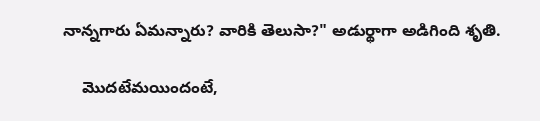నాన్నగారు ఏమన్నారు? వారికి తెలుసా?" అడుర్థాగా అడిగింది శృతి.

    మొదటేమయిందంటే,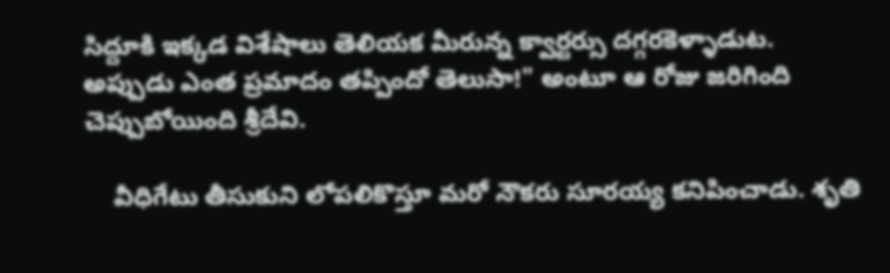సిద్దూకి ఇక్కడ విశేషాలు తెలియక మీరున్న క్వార్టర్సు దగ్గరకెళ్ళాడుట. అప్పుడు ఎంత ప్రమాదం తప్పిందో తెలుసా!" అంటూ ఆ రోజు జరిగింది చెప్పుబోయింది శ్రీదేవి.

    వీధిగేటు తీసుకుని లోపలికొస్తూ మరో నౌకరు సూరయ్య కనిపించాడు. శృతి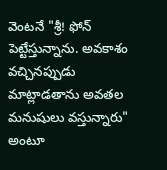వెంటనే "శ్రీ! ఫోన్ పెట్టేస్తున్నాను. అవకాశం వచ్చినప్పుడు మాట్లాడతాను అవతల మనుషులు వస్తున్నారు" అంటూ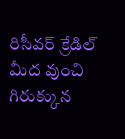రిసీవర్ క్రేడిల్ మీద వుంచి గిరుక్కున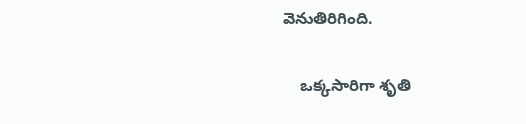వెనుతిరిగింది.

    ఒక్కసారిగా శృతి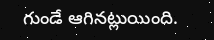గుండే ఆగినట్లుయింది.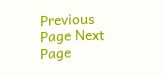Previous Page Next Page